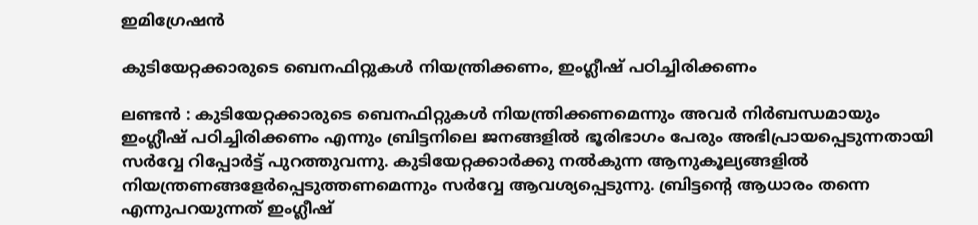ഇമിഗ്രേഷന്‍

കുടിയേറ്റക്കാരുടെ ബെനഫിറ്റുകള്‍ നിയന്ത്രിക്കണം, ഇംഗ്ലീഷ് പഠിച്ചിരിക്കണം

ലണ്ടന്‍ : കുടിയേറ്റക്കാരുടെ ബെനഫിറ്റുകള്‍ നിയന്ത്രിക്കണമെന്നും അവര്‍ നിര്‍ബന്ധമായും ഇംഗ്ലീഷ് പഠിച്ചിരിക്കണം എന്നും ബ്രിട്ടനിലെ ജനങ്ങളില്‍ ഭൂരിഭാഗം പേരും അഭിപ്രായപ്പെടുന്നതായി സര്‍വ്വേ റിപ്പോര്‍ട്ട് പുറത്തുവന്നു. കുടിയേറ്റക്കാര്‍ക്കു നല്‍കുന്ന ആനുകൂല്യങ്ങളില്‍ നിയന്ത്രണങ്ങളേര്‍പ്പെടുത്തണമെന്നും സര്‍വ്വേ ആവശ്യപ്പെടുന്നു. ബ്രിട്ടന്റെ ആധാരം തന്നെ എന്നുപറയുന്നത് ഇംഗ്ലീഷ്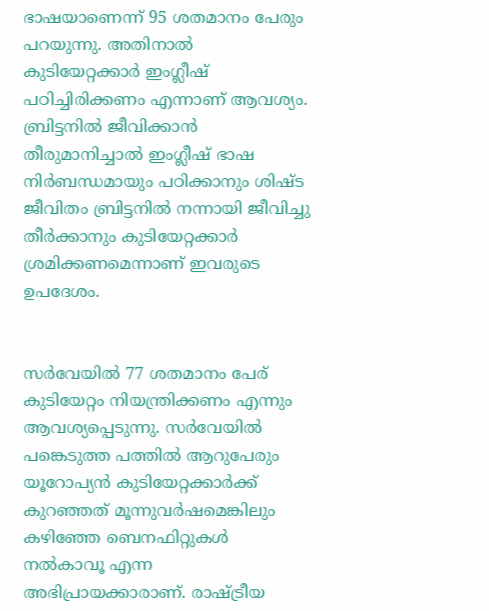ഭാഷയാണെന്ന് 95 ശതമാനം പേരും പറയുന്നു. അതിനാല്‍ കുടിയേറ്റക്കാര്‍ ഇംഗ്ലീഷ് പഠിച്ചിരിക്കണം എന്നാണ് ആവശ്യം. ബ്രിട്ടനില്‍ ജീവിക്കാന്‍ തീരുമാനിച്ചാല്‍ ഇംഗ്ലീഷ് ഭാഷ നിര്‍ബന്ധമായും പഠിക്കാനും ശിഷ്ട ജീവിതം ബ്രിട്ടനില്‍ നന്നായി ജീവിച്ചു തീര്‍ക്കാനും കുടിയേറ്റക്കാര്‍ ശ്രമിക്കണമെന്നാണ് ഇവരുടെ ഉപദേശം.


സര്‍വേയില്‍ 77 ശതമാനം പേര് കുടിയേറ്റം നിയന്ത്രിക്കണം എന്നും ആവശ്യപ്പെടുന്നു. സര്‍വേയില്‍ പങ്കെടുത്ത പത്തില്‍ ആറുപേരും യൂറോപ്യന്‍ കുടിയേറ്റക്കാര്‍ക്ക് കുറഞ്ഞത് മൂന്നുവര്‍ഷമെങ്കിലും കഴിഞ്ഞേ ബെനഫിറ്റുകള്‍ നല്‍കാവൂ എന്ന അഭിപ്രായക്കാരാണ്. രാഷ്ട്രീയ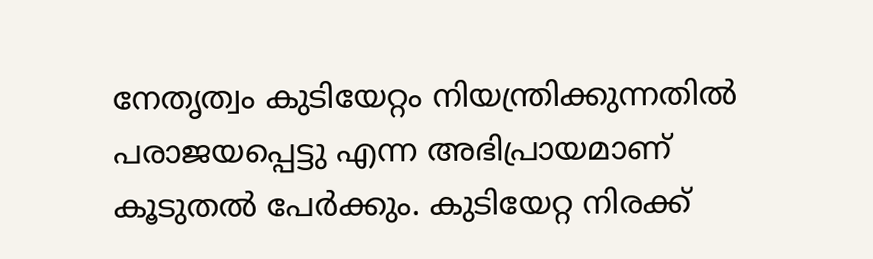നേതൃത്വം കുടിയേറ്റം നിയന്ത്രിക്കുന്നതില്‍ പരാജയപ്പെട്ടു എന്ന അഭിപ്രായമാണ് കൂടുതല്‍ പേര്‍ക്കും. കുടിയേറ്റ നിരക്ക്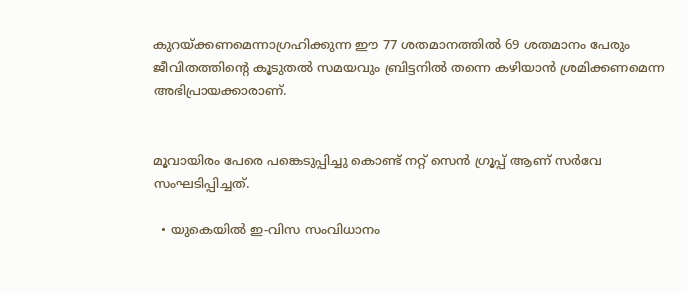കുറയ്ക്കണമെന്നാഗ്രഹിക്കുന്ന ഈ 77 ശതമാനത്തില്‍ 69 ശതമാനം പേരും ജീവിതത്തിന്റെ കൂടുതല്‍ സമയവും ബ്രിട്ടനില്‍ തന്നെ കഴിയാന്‍ ശ്രമിക്കണമെന്ന അഭിപ്രായക്കാരാണ്.


മൂവായിരം പേരെ പങ്കെടുപ്പിച്ചു കൊണ്ട് നറ്റ് സെന്‍ ഗ്രൂപ്പ് ആണ് സര്‍വേ സംഘടിപ്പിച്ചത്.

  • യുകെയില്‍ ഇ-വിസ സംവിധാനം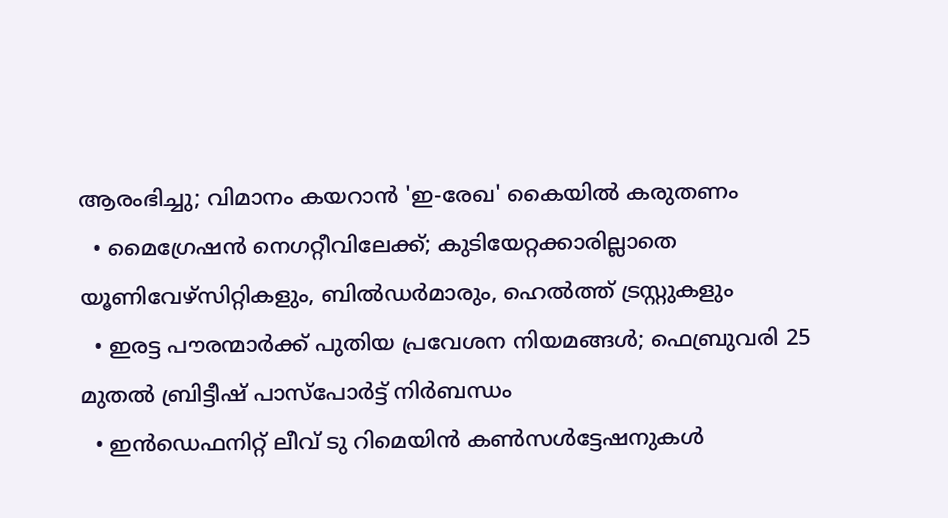ആരംഭിച്ചു; വിമാനം കയറാന്‍ 'ഇ-രേഖ' കൈയില്‍ കരുതണം
  • മൈഗ്രേഷന്‍ നെഗറ്റീവിലേക്ക്; കുടിയേറ്റക്കാരില്ലാതെ യൂണിവേഴ്‌സിറ്റികളും, ബില്‍ഡര്‍മാരും, ഹെല്‍ത്ത് ട്രസ്റ്റുകളും
  • ഇരട്ട പൗരന്മാര്‍ക്ക് പുതിയ പ്രവേശന നിയമങ്ങള്‍; ഫെബ്രുവരി 25 മുതല്‍ ബ്രിട്ടീഷ് പാസ്‌പോര്‍ട്ട് നിര്‍ബന്ധം
  • ഇന്‍ഡെഫനിറ്റ് ലീവ് ടു റിമെയിന്‍ കണ്‍സള്‍ട്ടേഷനുകള്‍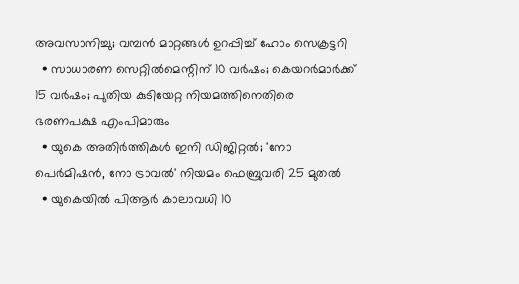അവസാനിച്ചു; വമ്പന്‍ മാറ്റങ്ങള്‍ ഉറപ്പിച്ച് ഹോം സെക്രട്ടറി
  • സാധാരണ സെറ്റില്‍മെന്റിന് 10 വര്‍ഷം; കെയറര്‍മാര്‍ക്ക് 15 വര്‍ഷം; പുതിയ കുടിയേറ്റ നിയമത്തിനെതിരെ ഭരണപക്ഷ എംപിമാരും
  • യുകെ അതിര്‍ത്തികള്‍ ഇനി ഡിജിറ്റല്‍; 'നോ പെര്‍മിഷന്‍, നോ ട്രാവല്‍' നിയമം ഫെബ്രുവരി 25 മുതല്‍
  • യുകെയില്‍ പിആര്‍ കാലാവധി 10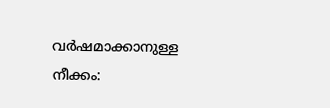വര്‍ഷമാക്കാനുള്ള നീക്കം: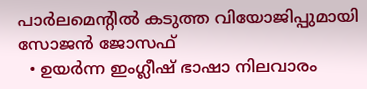പാര്‍ലമെന്റില്‍ കടുത്ത വിയോജിപ്പുമായി സോജന്‍ ജോസഫ്
  • ഉയര്‍ന്ന ഇംഗ്ലീഷ് ഭാഷാ നിലവാരം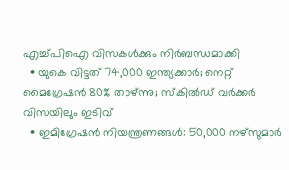എച്ച്പിഐ വിസകള്‍ക്കും നിര്‍ബന്ധമാക്കി
  • യുകെ വിട്ടത് 74,000 ഇന്ത്യക്കാര്‍; നെറ്റ് മൈഗ്രേഷന്‍ 80% താഴ്ന്നു; സ്‌കില്‍ഡ് വര്‍ക്കര്‍ വിസയിലും ഇടിവ്
  • ഇമിഗ്രേഷന്‍ നിയന്ത്രണങ്ങള്‍: 50,000 നഴ്‌സുമാര്‍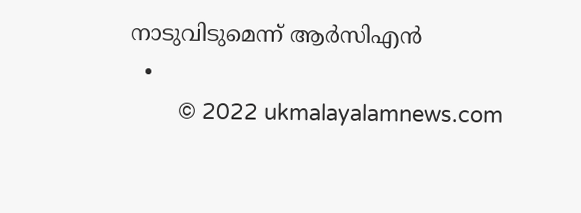നാടുവിടുമെന്ന് ആര്‍സിഎന്‍
  •
        © 2022 ukmalayalamnews.com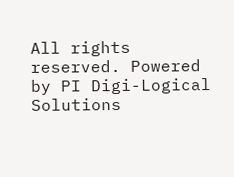All rights reserved. Powered by PI Digi-Logical Solutions